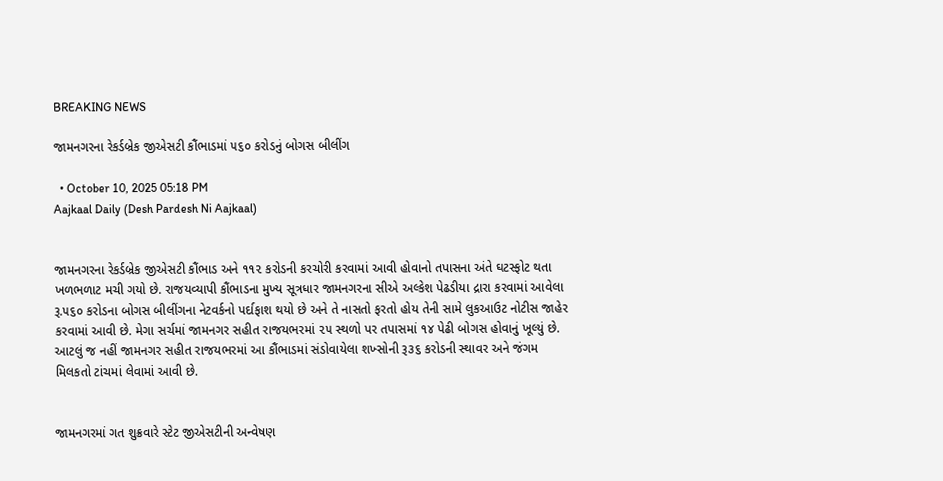BREAKING NEWS

જામનગરના રેકર્ડબ્રેક જીએસટી કૌંભાડમાં ૫૬૦ કરોડનું બોગસ બીલીંગ

  • October 10, 2025 05:18 PM
Aajkaal Daily (Desh Pardesh Ni Aajkaal)


જામનગરના રેકર્ડબ્રેક જીએસટી કૌંભાડ અને ૧૧૨ કરોડની કરચોરી કરવામાં આવી હોવાનો તપાસના અંતે ઘટસ્ફોટ થતા ખળભળાટ મચી ગયો છે. રાજયવ્યાપી કૌંભાડના મુખ્ય સૂત્રધાર જામનગરના સીએ અલ્કેશ પેઢડીયા દ્રારા કરવામાં આવેલા રૂ.૫૬૦ કરોડના બોગસ બીલીંગના નેટવર્કનો પર્દાફાશ થયો છે અને તે નાસતો ફરતો હોય તેની સામે લુકઆઉટ નોટીસ જાહેર કરવામાં આવી છે. મેગા સર્ચમાં જામનગર સહીત રાજયભરમાં ૨૫ સ્થળો પર તપાસમાં ૧૪ પેઢી બોગસ હોવાનું ખૂલ્યું છે. આટલું જ નહીં જામનગર સહીત રાજયભરમાં આ કૌંભાડમાં સંડોવાયેલા શખ્સોની રૂ૩૬ કરોડની સ્થાવર અને જંગમ મિલકતો ટાંચમાં લેવામાં આવી છે.


જામનગરમાં ગત શુક્રવારે સ્ટેટ જીએસટીની અન્વેષણ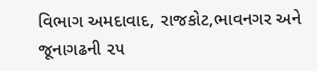વિભાગ અમદાવાદ, રાજકોટ,ભાવનગર અને જૂનાગઢની ૨૫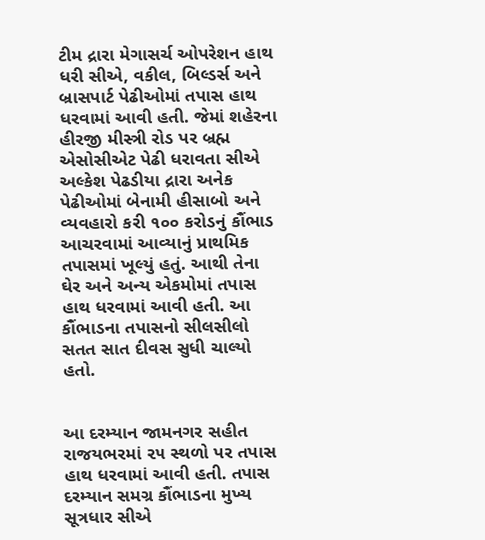ટીમ દ્રારા મેગાસર્ચ ઓપરેશન હાથ ધરી સીએ, વકીલ, બિલ્ડર્સ અને બ્રાસપાર્ટ પેઢીઓમાં તપાસ હાથ ધરવામાં આવી હતી. જેમાં શહેરના હીરજી મીસ્ત્રી રોડ પર બ્રહ્મ એસોસીએટ પેઢી ધરાવતા સીએ અલ્કેશ પેઢડીયા દ્રારા અનેક પેઢીઓમાં બેનામી હીસાબો અને વ્યવહારો કરી ૧૦૦ કરોડનું કૌંભાડ આચરવામાં આવ્યાનું પ્રાથમિક તપાસમાં ખૂલ્યું હતું. આથી તેના ઘેર અને અન્ય એકમોમાં તપાસ  હાથ ધરવામાં આવી હતી. આ કૌંભાડના તપાસનો સીલસીલો  સતત સાત દીવસ સુધી ચાલ્યો હતો.


આ દરમ્યાન જામનગર સહીત રાજયભરમાં ૨૫ સ્થળો પર તપાસ હાથ ધરવામાં આવી હતી. તપાસ દરમ્યાન સમગ્ર કૌંભાડના મુખ્ય સૂત્રધાર સીએ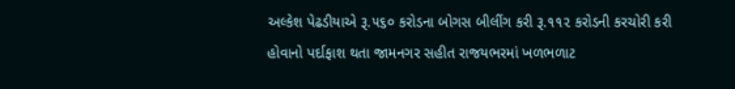અલ્કેશ પેઢડીયાએ રૂ.૫૬૦ કરોડના બોગસ બીલીંગ કરી રૂ.૧૧૨ કરોડની કરચોરી કરી હોવાનો પર્દાફાશ થતા જામનગર સહીત રાજયભરમાં ખળભળાટ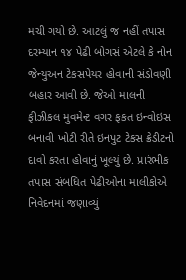મચી ગયો છે. આટલું જ નહીં તપાસ દરમ્યાન ૧૪ પેઢી બોગસં એટલે કે નોન જેન્યુઅન ટેકસપેયર હોવાની સંડોવણી બહાર આવી છે. જેઓ માલની ફીઝીકલ મુવમેન્ટ વગર ફકત ઇન્વોઇસ બનાવી ખોટી રીતે ઇનપુટ ટેકસ ક્રેડીટનો દાવો કરતા હોવાનું ખૂલ્યું છે. પ્રારંભીક તપાસ સંબધિત પેઢીઓના માલીકોએ નિવેદનમાં જણાવ્યું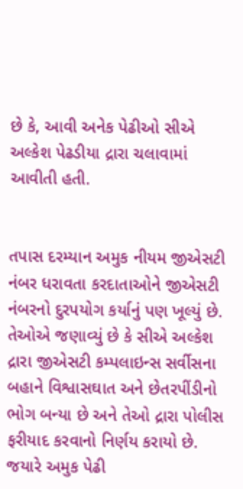છે કે, આવી અનેક પેઢીઓ સીએ અલ્કેશ પેઢડીયા દ્રારા ચલાવામાં આવીતી હતી.


તપાસ દરમ્યાન અમુક નીયમ જીએસટી નંબર ધરાવતા કરદાતાઓને જીએસટી નંબરનો દુરપયોગ કર્યાનું પણ ખૂલ્યું છે. તેઓએ જણાવ્યું છે કે સીએ અલ્કેશ દ્રારા જીએસટી કમ્પલાઇન્સ સર્વીસના બહાને વિશ્વાસઘાત અને છેતરપીંડીનો ભોગ બન્યા છે અને તેઓ દ્રારા પોલીસ ફરીયાદ કરવાનો નિર્ણય કરાયો છે. જયારે અમુક પેઢી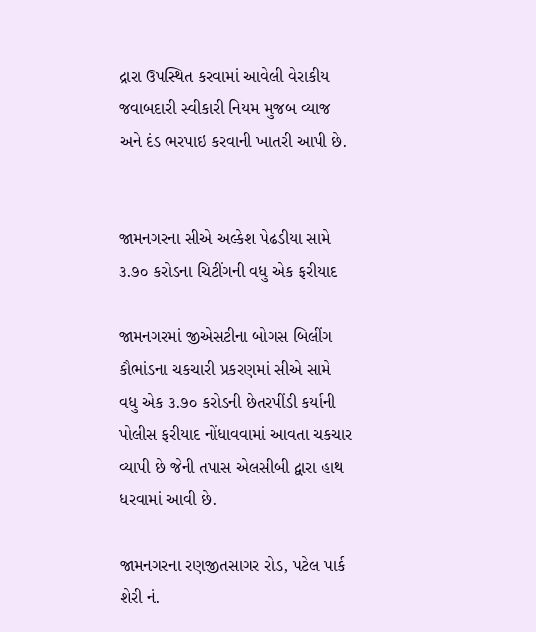દ્રારા ઉપસ્થિત કરવામાં આવેલી વેરાકીય જવાબદારી સ્વીકારી નિયમ મુજબ વ્યાજ અને દંડ ભરપાઇ કરવાની ખાતરી આપી છે.


જામનગરના સીએ અલ્કેશ પેઢડીયા સામે ૩.૭૦ કરોડના ચિટીંગની વધુ એક ફરીયાદ

જામનગરમાં જીએસટીના બોગસ બિલીંગ કૌભાંડના ચકચારી પ્રકરણમાં સીએ સામે વધુ એક ૩.૭૦ કરોડની છેતરપીંડી કર્યાની પોલીસ ફરીયાદ નોંધાવવામાં આવતા ચકચાર વ્યાપી છે જેની તપાસ એલસીબી દ્વારા હાથ ધરવામાં આવી છે.

જામનગરના રણજીતસાગર રોડ, પટેલ પાર્ક શેરી નં.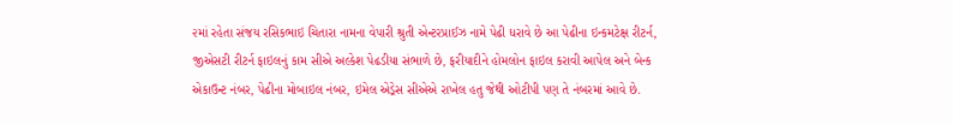૨માં રહેતા સંજય રસિકભાઇ ચિતારા નામના વેપારી શ્રુતી એન્ટરપ્રાઈઝ નામે પેઢી ધરાવે છે આ પેઢીના ઇન્કમટેક્ષ રીટર્ન, જીએસટી રીટર્ન ફાઇલનું કામ સીએ અલ્કેશ પેઢડીયા સંભાળે છે, ફરીયાદીને હોમલોન ફાઇલ કરાવી આપેલ અને બેન્ક એકાઉન્ટ નંબર, પેઢીના મોબાઇલ નંબર, ઇમેલ એડ્રેસ સીએએ રાખેલ હતુ જેથી ઓટીપી પણ તે નંબરમાં આવે છે.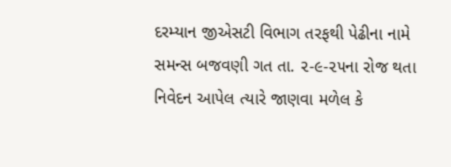દરમ્યાન જીએસટી વિભાગ તરફથી પેઢીના નામે સમન્સ બજવણી ગત તા. ૨-૯-૨૫ના રોજ થતા નિવેદન આપેલ ત્યારે જાણવા મળેલ કે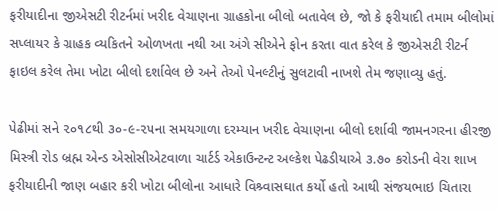ફરીયાદીના જીએસટી રીટર્નમાં ખરીદ વેચાણના ગ્રાહકોના બીલો બતાવેલ છે, જો કે ફરીયાદી તમામ બીલોમાં સપ્લાયર કે ગ્રાહક વ્યકિતને ઓળખતા નથી આ અંગે સીએને ફોન કરતા વાત કરેલ કે જીએસટી રીટર્ન ફાઇલ કરેલ તેમા ખોટા બીલો દર્શાવેલ છે અને તેઓ પેનલ્ટીનું સુલટાવી નાખશે તેમ જણાવ્યુ હતું.

પેઢીમાં સને ૨૦૧૮થી ૩૦-૯-૨૫ના સમયગાળા દરમ્યાન ખરીદ વેચાણના બીલો દર્શાવી જામનગરના હીરજી મિસ્ત્રી રોડ બ્રહ્મ એન્ડ એસોસીએટવાળા ચાર્ટર્ડ એકાઉન્ટન્ટ અલ્કેશ પેઢડીયાએ ૩.૭૦ કરોડની વેરા શાખ ફરીયાદીની જાણ બહાર કરી ખોટા બીલોના આધારે વિશ્ર્વાસઘાત કર્યો હતો આથી સંજયભાઇ ચિતારા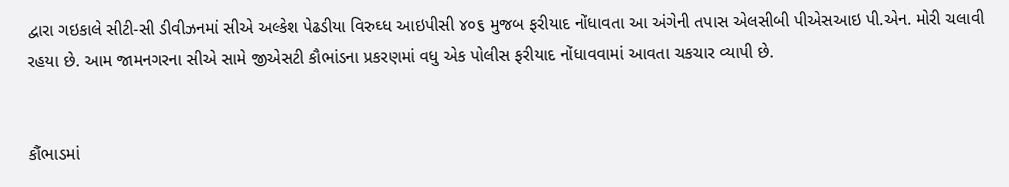દ્વારા ગઇકાલે સીટી-સી ડીવીઝનમાં સીએ અલ્કેશ પેઢડીયા વિરુઘ્ધ આઇપીસી ૪૦૬ મુજબ ફરીયાદ નોંધાવતા આ અંગેની તપાસ એલસીબી પીએસઆઇ પી.એન. મોરી ચલાવી રહયા છે. આમ જામનગરના સીએ સામે જીએસટી કૌભાંડના પ્રકરણમાં વધુ એક પોલીસ ફરીયાદ નોંધાવવામાં આવતા ચકચાર વ્યાપી છે.


કૌંભાડમાં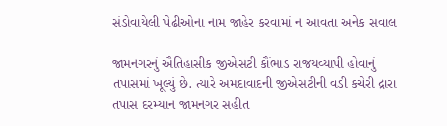સંડોવાયેલી પેઢીઓના નામ જાહેર કરવામાં ન આવતા અનેક સવાલ

જામનગરનું ઐતિહાસીક જીએસટી કૌંભાડ રાજયવ્યાપી હોવાનું તપાસમાં ખૂલ્યું છે. ત્યારે અમદાવાદની જીએસટીની વડી કચેરી દ્રારા તપાસ દરમ્યાન જામનગર સહીત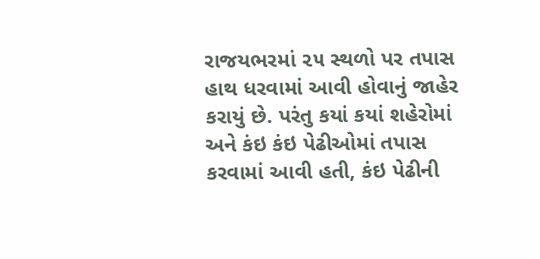રાજયભરમાં ૨૫ સ્થળો પર તપાસ હાથ ધરવામાં આવી હોવાનું જાહેર કરાયું છે. પરંતુ કયાં કયાં શહેરોમાં અને કંઇ કંઇ પેઢીઓમાં તપાસ કરવામાં આવી હતી, કંઇ પેઢીની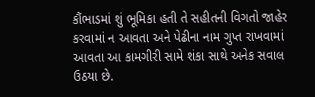કૌંભાડમાં શું ભૂમિકા હતી તે સહીતની વિગતો જાહેર કરવામાં ન આવતા અને પેઢીના નામ ગુપ્ત રાખવામાં આવતા આ કામગીરી સામે શંકા સાથે અનેક સવાલ ઉઠયા છે.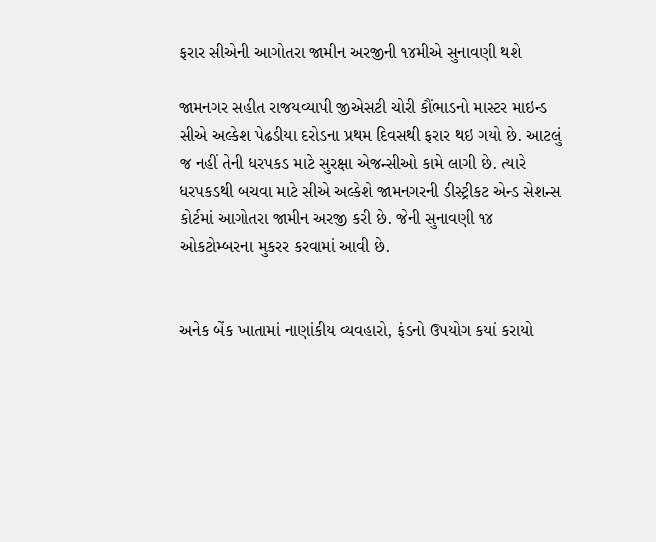ફરાર સીએની આગોતરા જામીન અરજીની ૧૪મીએ સુનાવણી થશે

જામનગર સહીત રાજયવ્યાપી જીએસટી ચોરી કૌંભાડનો માસ્ટર માઇન્ડ સીએ અલ્કેશ પેઢડીયા દરોડના પ્રથમ દિવસથી ફરાર થઇ ગયો છે. આટલું જ નહીં તેની ધરપકડ માટે સુરક્ષા એજન્સીઓ કામે લાગી છે. ત્યારે ધરપકડથી બચવા માટે સીએ અલ્કેશે જામનગરની ડીસ્ટ્રીકટ એન્ડ સેશન્સ કોર્ટમાં આગોતરા જામીન અરજી કરી છે. જેની સુનાવણી ૧૪ ઓકટોમ્બરના મુકરર કરવામાં આવી છે.


અનેક બેંક ખાતામાં નાણાંકીય વ્યવહારો, ફંડનો ઉપયોગ કયાં કરાયો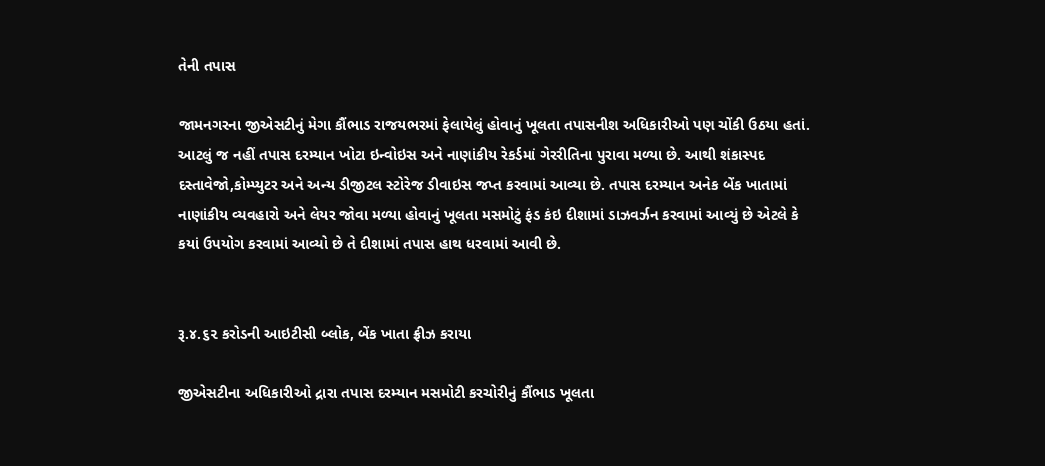તેની તપાસ

જામનગરના જીએસટીનું મેગા કૌંભાડ રાજયભરમાં ફેલાયેલું હોવાનું ખૂલતા તપાસનીશ અધિકારીઓ પણ ચોંકી ઉઠયા હતાં. આટલું જ નહીં તપાસ દરમ્યાન ખોટા ઇન્વોઇસ અને નાણાંકીય રેકર્ડમાં ગેરરીતિના પુરાવા મળ્યા છે. આથી શંકાસ્પદ દસ્તાવેજો,કોમ્પ્યુટર અને અન્ય ડીજીટલ સ્ટોરેજ ડીવાઇસ જપ્ત કરવામાં આવ્યા છે. તપાસ દરમ્યાન અનેક બેંક ખાતામાં નાણાંકીય વ્યવહારો અને લેયર જોવા મળ્યા હોવાનું ખૂલતા મસમોટું ફંડ કંઇ દીશામાં ડાઝવર્ઝન કરવામાં આવ્યું છે એટલે કે કયાં ઉપયોગ કરવામાં આવ્યો છે તે દીશામાં તપાસ હાથ ધરવામાં આવી છે.


રૂ.૪.૬૨ કરોડની આઇટીસી બ્લોક, બેંક ખાતા ફ્રીઝ કરાયા

જીએસટીના અધિકારીઓ દ્રારા તપાસ દરમ્યાન મસમોટી કરચોરીનું કૌંભાડ ખૂલતા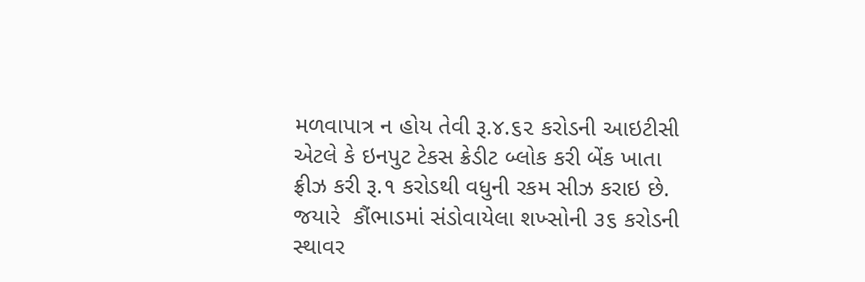મળવાપાત્ર ન હોય તેવી રૂ.૪.૬૨ કરોડની આઇટીસી એટલે કે ઇનપુટ ટેકસ ક્રેડીટ બ્લોક કરી બેંક ખાતા ફ્રીઝ કરી રૂ.૧ કરોડથી વધુની રકમ સીઝ કરાઇ છે. જયારે  કૌંભાડમાં સંડોવાયેલા શખ્સોની ૩૬ કરોડની સ્થાવર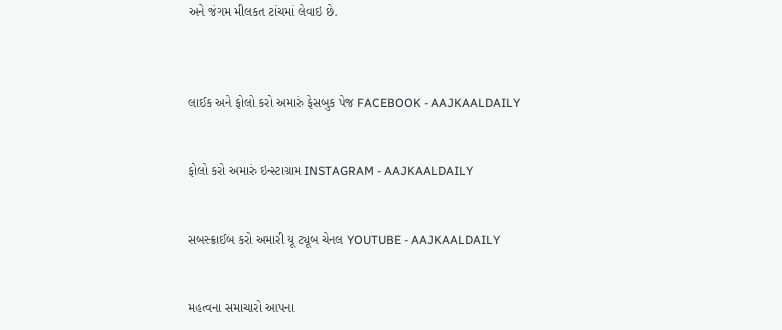અને જંગમ મીલકત ટાંચમાં લેવાઇ છે.



લાઈક અને ફોલો કરો અમારું ફેસબુક પેજ FACEBOOK - AAJKAALDAILY


ફોલો કરો અમારું ઇન્સ્ટાગ્રામ INSTAGRAM - AAJKAALDAILY


સબસ્ક્રાઈબ કરો અમારી યૂ ટ્યૂબ ચેનલ YOUTUBE - AAJKAALDAILY


મહત્વના સમાચારો આપના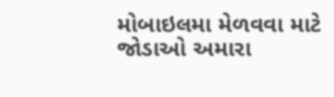મોબાઇલમા મેળવવા માટે જોડાઓ અમારા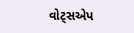વોટ્સએપ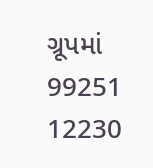ગ્રૂપમાં  99251 12230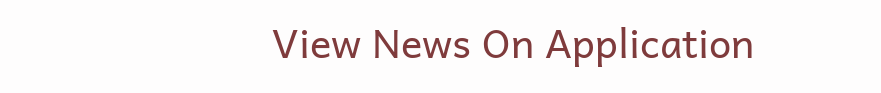View News On Application